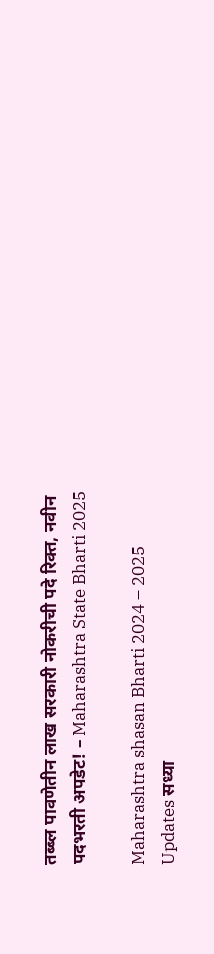तब्ब्ल पावणेतीन लाख सरकारी नोकरीची पदे रिक्त, नवीन पदभरती अपडेट! – Maharashtra State Bharti 2025

Maharashtra shasan Bharti 2024 – 2025 Updates सध्या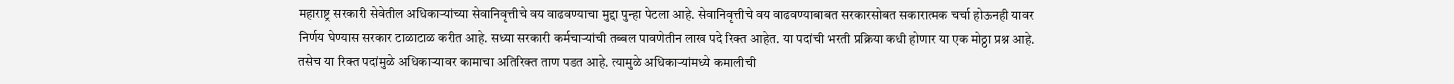महाराष्ट्र सरकारी सेवेतील अधिकाऱ्यांच्या सेवानिवृत्तीचे वय वाढवण्याचा मुद्दा पुन्हा पेटला आहे. सेवानिवृत्तीचे वय वाढवण्याबाबत सरकारसोबत सकारात्मक चर्चा होऊनही यावर निर्णय घेण्यास सरकार टाळाटाळ करीत आहे. सध्या सरकारी कर्मचाऱ्यांची तब्बल पावणेतीन लाख पदे रिक्त आहेत. या पदांची भरती प्रक्रिया कधी होणार या एक मोठ्ठा प्रश्न आहे. तसेच या रिक्त पदांमुळे अधिकाऱ्यावर कामाचा अतिरिक्त ताण पडत आहे. त्यामुळे अधिकाऱ्यांमध्ये कमालीची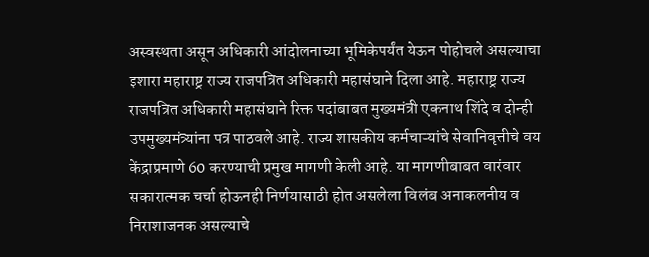अस्वस्थता असून अधिकारी आंदोलनाच्या भूमिकेपर्यंत येऊन पोहोचले असल्याचा इशारा महाराष्ट्र राज्य राजपत्रित अधिकारी महासंघाने दिला आहे. महाराष्ट्र राज्य राजपत्रित अधिकारी महासंघाने रिक्त पदांबाबत मुख्यमंत्री एकनाथ शिंदे व दोन्ही उपमुख्यमंत्र्यांना पत्र पाठवले आहे. राज्य शासकीय कर्मचाऱ्यांचे सेवानिवृत्तीचे वय केंद्राप्रमाणे 60 करण्याची प्रमुख मागणी केली आहे. या मागणीबाबत वारंवार सकारात्मक चर्चा होऊनही निर्णयासाठी होत असलेला विलंब अनाकलनीय व निराशाजनक असल्याचे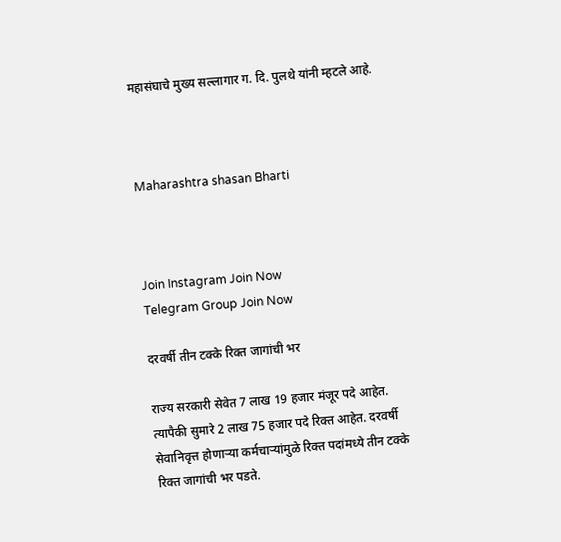महासंघाचे मुख्य सल्लागार ग. दि. पुलथे यांनी म्हटले आहे.



Maharashtra shasan Bharti



Join Instagram Join Now
Telegram Group Join Now

दरवर्षी तीन टक्के रिक्त जागांची भर

राज्य सरकारी सेवेत 7 लाख 19 हजार मंजूर पदे आहेत. त्यापैकी सुमारे 2 लाख 75 हजार पदे रिक्त आहेत. दरवर्षी सेवानिवृत्त होणाऱ्या कर्मचाऱ्यांमुळे रिक्त पदांमध्ये तीन टक्के रिक्त जागांची भर पडते.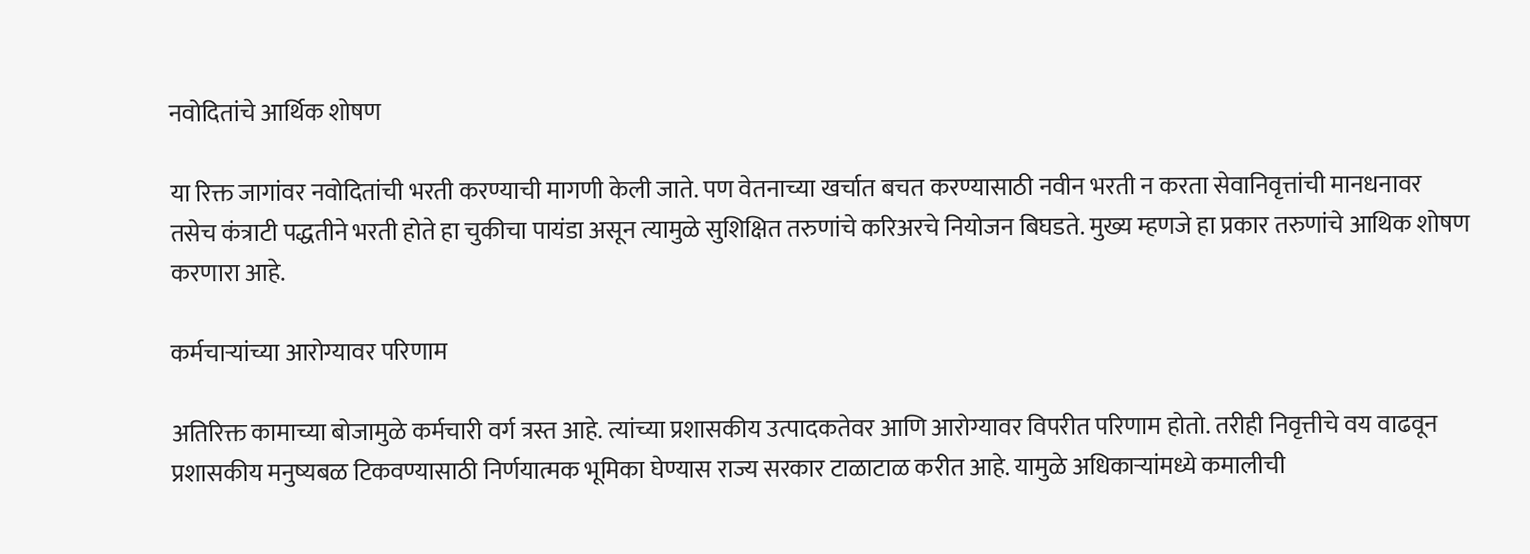नवोदितांचे आर्थिक शोषण

या रिक्त जागांवर नवोदितांची भरती करण्याची मागणी केली जाते. पण वेतनाच्या खर्चात बचत करण्यासाठी नवीन भरती न करता सेवानिवृत्तांची मानधनावर तसेच कंत्राटी पद्धतीने भरती होते हा चुकीचा पायंडा असून त्यामुळे सुशिक्षित तरुणांचे करिअरचे नियोजन बिघडते. मुख्य म्हणजे हा प्रकार तरुणांचे आथिक शोषण करणारा आहे.

कर्मचाऱ्यांच्या आरोग्यावर परिणाम

अतिरिक्त कामाच्या बोजामुळे कर्मचारी वर्ग त्रस्त आहे. त्यांच्या प्रशासकीय उत्पादकतेवर आणि आरोग्यावर विपरीत परिणाम होतो. तरीही निवृत्तीचे वय वाढवून प्रशासकीय मनुष्यबळ टिकवण्यासाठी निर्णयात्मक भूमिका घेण्यास राज्य सरकार टाळाटाळ करीत आहे. यामुळे अधिकाऱ्यांमध्ये कमालीची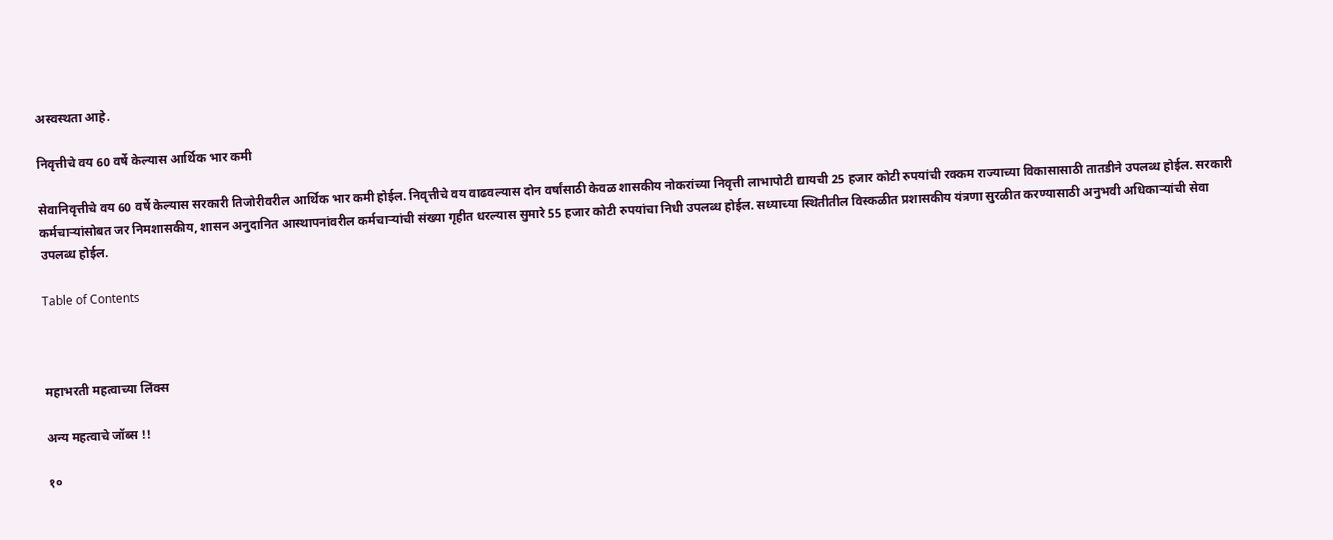अस्वस्थता आहे.

निवृत्तीचे वय 60 वर्षे केल्यास आर्थिक भार कमी

सेवानिवृत्तीचे वय 60 वर्षे केल्यास सरकारी तिजोरीवरील आर्थिक भार कमी होईल. निवृत्तीचे वय वाढवल्यास दोन वर्षांसाठी केवळ शासकीय नोकरांच्या निवृत्ती लाभापोटी द्यायची 25 हजार कोटी रुपयांची रक्कम राज्याच्या विकासासाठी तातडीने उपलब्ध होईल. सरकारी कर्मचाऱ्यांसोबत जर निमशासकीय, शासन अनुदानित आस्थापनांवरील कर्मचाऱ्यांची संख्या गृहीत धरल्यास सुमारे 55 हजार कोटी रुपयांचा निधी उपलब्ध होईल. सध्याच्या स्थितीतील विस्कळीत प्रशासकीय यंत्रणा सुरळीत करण्यासाठी अनुभवी अधिकाऱ्यांची सेवा उपलब्ध होईल.

Table of Contents



महाभरती महत्वाच्या लिंक्स

अन्य महत्वाचे जॉब्स !!

१०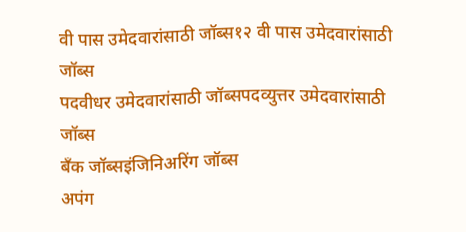वी पास उमेदवारांसाठी जॉब्स१२ वी पास उमेदवारांसाठी जॉब्स
पदवीधर उमेदवारांसाठी जॉब्सपदव्युत्तर उमेदवारांसाठी जॉब्स
बँक जॉब्सइंजिनिअरिंग जॉब्स
अपंग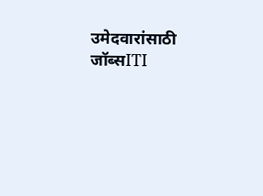उमेदवारांसाठी जॉब्सITI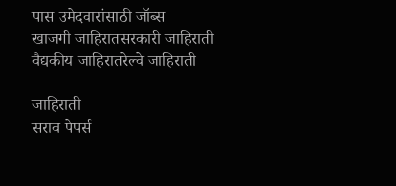पास उमेदवारांसाठी जॉब्स
खाजगी जाहिरातसरकारी जाहिराती
वैद्यकीय जाहिरातरेल्वे जाहिराती

जाहिराती
सराव पेपर्स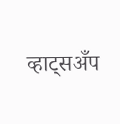व्हाट्सअँप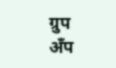ग्रुप
अँप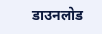डाउनलोड